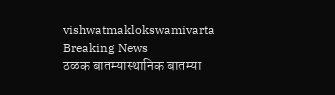vishwatmaklokswamivarta
Breaking News
ठळक बातम्यास्थानिक बातम्या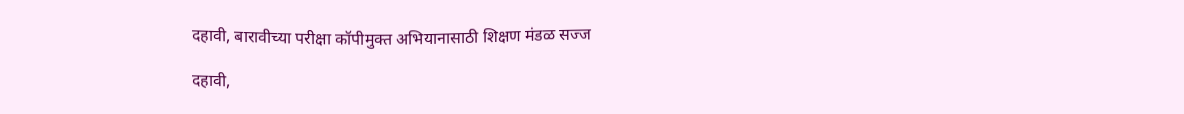दहावी, बारावीच्या परीक्षा कॉपीमुक्त अभियानासाठी शिक्षण मंडळ सज्ज

दहावी,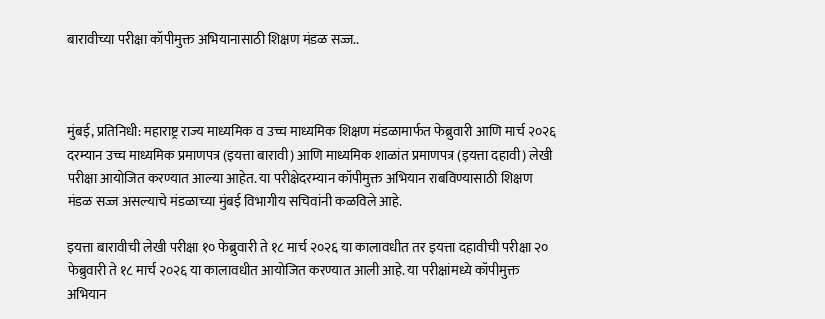बारावीच्या परीक्षा कॉपीमुक्त अभियानासाठी शिक्षण मंडळ सज्ज..



मुंबई, प्रतिनिधी: महाराष्ट्र राज्य माध्यमिक व उच्च माध्यमिक शिक्षण मंडळामार्फत फेब्रुवारी आणि मार्च २०२६ दरम्यान उच्च माध्यमिक प्रमाणपत्र (इयत्ता बारावी) आणि माध्यमिक शाळांत प्रमाणपत्र (इयत्ता दहावी) लेखी परीक्षा आयोजित करण्यात आल्या आहेत. या परीक्षेदरम्यान कॉपीमुक्त अभियान राबविण्यासाठी शिक्षण मंडळ सज्ज असल्याचे मंडळाच्या मुंबई विभागीय सचिवांनी कळविले आहे.

इयत्ता बारावीची लेखी परीक्षा १० फेब्रुवारी ते १८ मार्च २०२६ या कालावधीत तर इयत्ता दहावीची परीक्षा २० फेब्रुवारी ते १८ मार्च २०२६ या कालावधीत आयोजित करण्यात आली आहे. या परीक्षांमध्ये कॉपीमुक्त अभियान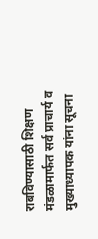राबविण्यासाठी शिक्षण मंडळामार्फत सर्व प्राचार्य व मुख्याध्यापक यांना सूचना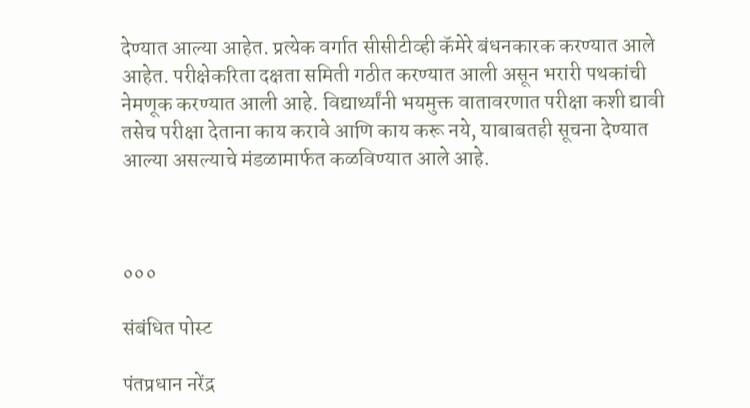देण्यात आल्या आहेत. प्रत्येक वर्गात सीसीटीव्ही कॅमेरे बंधनकारक करण्यात आले आहेत. परीक्षेकरिता दक्षता समिती गठीत करण्यात आली असून भरारी पथकांची नेमणूक करण्यात आली आहे. विद्यार्थ्यांनी भयमुक्त वातावरणात परीक्षा कशी द्यावी तसेच परीक्षा देताना काय करावे आणि काय करू नये, याबाबतही सूचना देण्यात आल्या असल्याचे मंडळामार्फत कळविण्यात आले आहे.



०००

संबंधित पोस्ट

पंतप्रधान नरेंद्र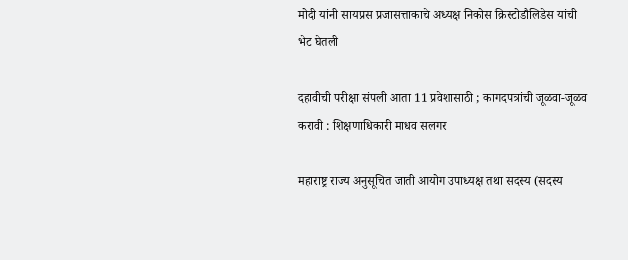मोदी यांनी सायप्रस प्रजासत्ताकाचे अध्यक्ष निकोस क्रिस्टोडौलिडेस यांची भेट घेतली

दहावीची परीक्षा संपली आता 11 प्रवेशासाठी ; कागदपत्रांची जूळवा-जूळव करावी : शिक्षणाधिकारी माधव सलगर

महाराष्ट्र राज्य अनुसूचित जाती आयोग उपाध्यक्ष तथा सदस्य (सदस्य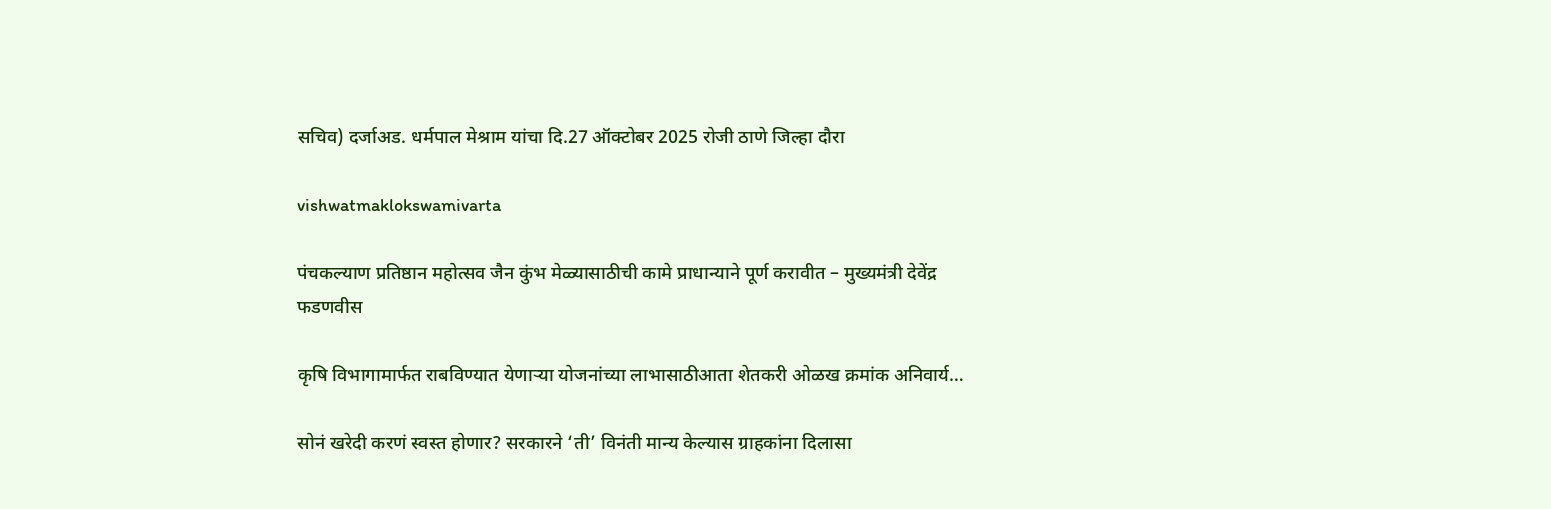सचिव) दर्जाअड. धर्मपाल मेश्राम यांचा दि.27 ऑक्टोबर 2025 रोजी ठाणे जिल्हा दौरा

vishwatmaklokswamivarta

पंचकल्याण प्रतिष्ठान महोत्सव जैन कुंभ मेळ्यासाठीची कामे प्राधान्याने पूर्ण करावीत – मुख्यमंत्री देवेंद्र फडणवीस

कृषि विभागामार्फत राबविण्यात येणाऱ्या योजनांच्या लाभासाठीआता शेतकरी ओळख क्रमांक अनिवार्य…

सोनं खरेदी करणं स्वस्त होणार? सरकारने ‘ती’ विनंती मान्य केल्यास ग्राहकांना दिलासा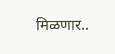मिळणार..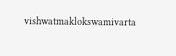vishwatmaklokswamivarta